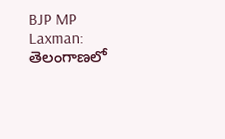BJP MP Laxman: తెలంగాణలో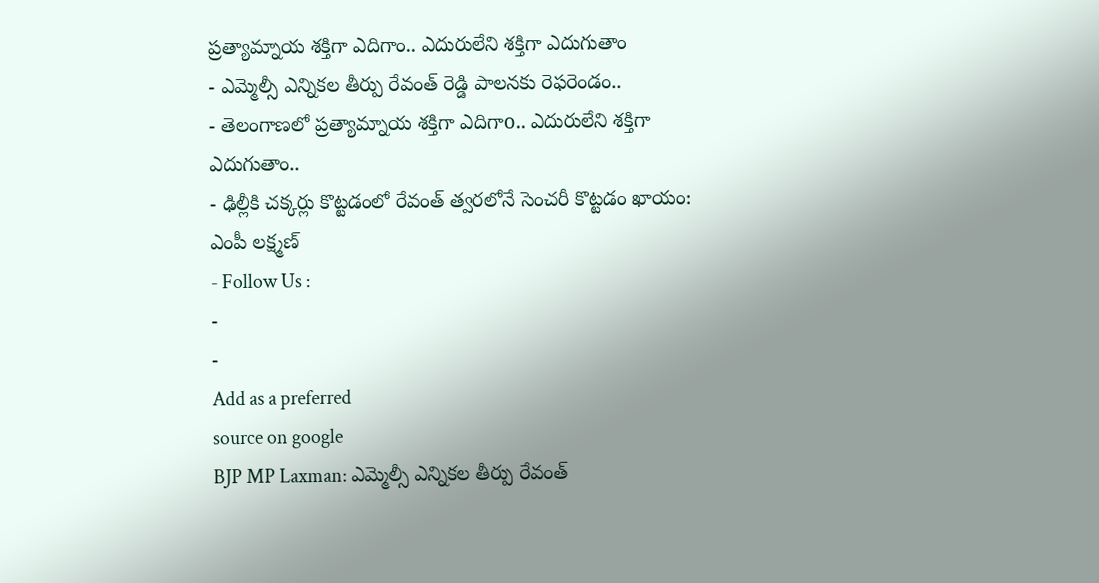ప్రత్యామ్నాయ శక్తిగా ఎదిగాం.. ఎదురులేని శక్తిగా ఎదుగుతాం
- ఎమ్మెల్సీ ఎన్నికల తీర్పు రేవంత్ రెడ్డి పాలనకు రెఫరెండం..
- తెలంగాణలో ప్రత్యామ్నాయ శక్తిగా ఎదిగాo.. ఎదురులేని శక్తిగా ఎదుగుతాం..
- ఢిల్లీకి చక్కర్లు కొట్టడంలో రేవంత్ త్వరలోనే సెంచరీ కొట్టడం ఖాయం: ఎంపీ లక్ష్మణ్
- Follow Us :
-
-
Add as a preferred
source on google
BJP MP Laxman: ఎమ్మెల్సీ ఎన్నికల తీర్పు రేవంత్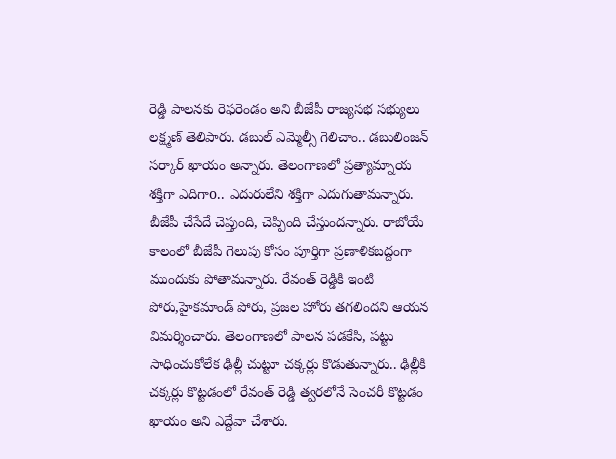రెడ్డి పాలనకు రెఫరెండం అని బీజేపీ రాజ్యసభ సభ్యులు లక్ష్మణ్ తెలిపారు. డబుల్ ఎమ్మెల్సీ గెలిచాం.. డబులింజన్ సర్కార్ ఖాయం అన్నారు. తెలంగాణలో ప్రత్యామ్నాయ శక్తిగా ఎదిగాo.. ఎదురులేని శక్తిగా ఎదుగుతామన్నారు. బీజేపీ చేసేదే చెప్తుంది, చెప్పింది చేస్తుందన్నారు. రాబోయే కాలంలో బీజేపీ గెలుపు కోసం పూర్తిగా ప్రణాళికబద్దంగా ముందుకు పోతామన్నారు. రేవంత్ రెడ్డికి ఇంటి పోరు,హైకమాండ్ పోరు, ప్రజల హోరు తగలిందని ఆయన విమర్శించారు. తెలంగాణలో పాలన పడకేసి, పట్టు సాధించుకోలేక ఢిల్లీ చుట్టూ చక్కర్లు కొడుతున్నారు.. ఢిల్లీకి చక్కర్లు కొట్టడంలో రేవంత్ రెడ్డి త్వరలోనే సెంచరీ కొట్టడం ఖాయం అని ఎద్దేవా చేశారు.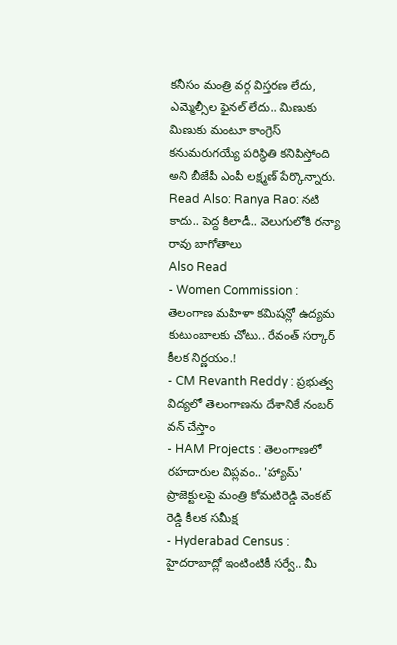కనీసం మంత్రి వర్గ విస్తరణ లేదు, ఎమ్మెల్సీల ఫైనల్ లేదు.. మిణుకు మిణుకు మంటూ కాంగ్రెస్ కనుమరుగయ్యే పరిస్థితి కనిపిస్తోంది అని బీజేపీ ఎంపీ లక్ష్మణ్ పేర్కొన్నారు.
Read Also: Ranya Rao: నటి కాదు.. పెద్ద కిలాడీ.. వెలుగులోకి రన్యా రావు బాగోతాలు
Also Read
- Women Commission : తెలంగాణ మహిళా కమిషన్లో ఉద్యమ కుటుంబాలకు చోటు.. రేవంత్ సర్కార్ కీలక నిర్ణయం.!
- CM Revanth Reddy : ప్రభుత్వ విద్యలో తెలంగాణను దేశానికే నంబర్ వన్ చేస్తాం
- HAM Projects : తెలంగాణలో రహదారుల విప్లవం.. 'హ్యామ్' ప్రాజెక్టులపై మంత్రి కోమటిరెడ్డి వెంకట్ రెడ్డి కీలక సమీక్ష
- Hyderabad Census : హైదరాబాద్లో ఇంటింటికీ సర్వే.. మీ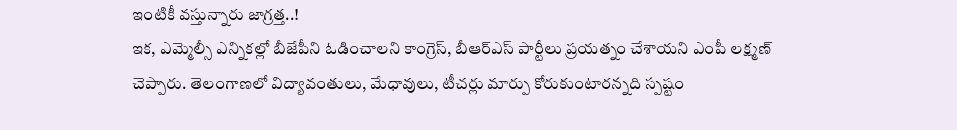ఇంటికీ వస్తున్నారు జాగ్రత్త..!
ఇక, ఎమ్మెల్సీ ఎన్నికల్లో బీజేపీని ఓడించాలని కాంగ్రెస్, బీఆర్ఎస్ పార్టీలు ప్రయత్నం చేశాయని ఎంపీ లక్ష్మణ్ చెప్పారు. తెలంగాణలో విద్యావంతులు, మేధావులు, టీచర్లు మార్పు కోరుకుంటారన్నది స్పష్టం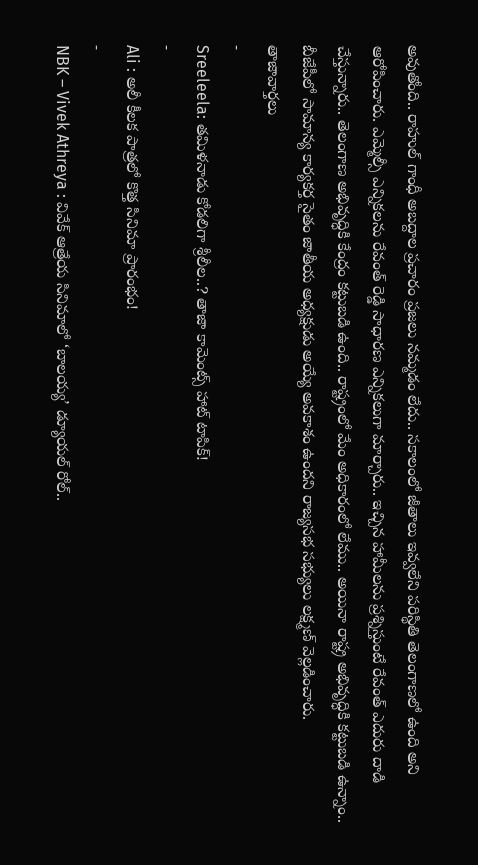అవుతోంది.. రాహుల్ గాంధీ అబద్దాల ప్రచారం ప్రజలు నమ్మడం లేదు.. సకాలంలో జీతాలు ఇవ్వలేని పరిస్థితి తెలంగాణలో ఉంది అని ఆరోపించారు. ఎమ్మెల్సీ ఎన్నికలను రేవంత్ రెడ్డి సాధారణ ఎన్నికలుగా మార్చారు.. ఇచ్చిన హామీలను ప్రశ్నిస్తుంటే రేవంత్ ఎదురు దాడి చేస్తున్నారు.. తెలంగాణ అభివృద్ధికి కేంద్రం కట్టుబడి ఉంది.. రాష్ట్రంలో మేం అధికారంలో లేము.. అయినా రాష్ట్ర అభివృద్ధికి కట్టుబడి ఉన్నాం.. బీజేపీలో సామాన్య కార్యకర్త సైతం జాతీయ అధ్యక్షుడు అయ్యే అవకాశం ఉందని రాజ్యసభ సభ్యులు లక్ష్మణ్ వెల్లడించారు.
తాజావార్తలు
-
Sreeleela: తమిళనాడు కోడలిగా శ్రీలీల..? తాజా కామెంట్స్ హాట్ టాపిక్!
-
Ali : అలీ కీలక పాత్రలో కొత్త సినిమా ప్రారంభం!
-
NBK – Vivek Athreya : వివేక్ ఆత్రేయ సినిమాలో ‘బాలయ్య’ డ్యూయల్ రోల్..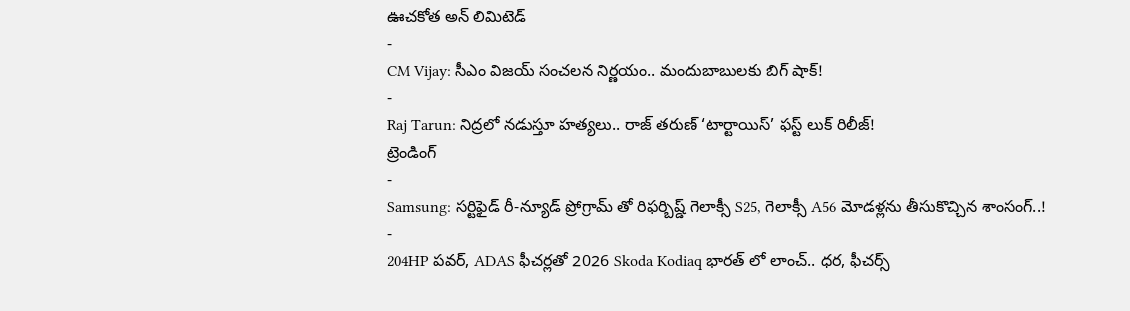ఊచకోత అన్ లిమిటెడ్
-
CM Vijay: సీఎం విజయ్ సంచలన నిర్ణయం.. మందుబాబులకు బిగ్ షాక్!
-
Raj Tarun: నిద్రలో నడుస్తూ హత్యలు.. రాజ్ తరుణ్ ‘టార్టాయిస్’ ఫస్ట్ లుక్ రిలీజ్!
ట్రెండింగ్
-
Samsung: సర్టిఫైడ్ రీ-న్యూడ్ ప్రోగ్రామ్ తో రిఫర్బిష్డ్ గెలాక్సీ S25, గెలాక్సీ A56 మోడళ్లను తీసుకొచ్చిన శాంసంగ్..!
-
204HP పవర్, ADAS ఫీచర్లతో 2026 Skoda Kodiaq భారత్ లో లాంచ్.. ధర, ఫీచర్స్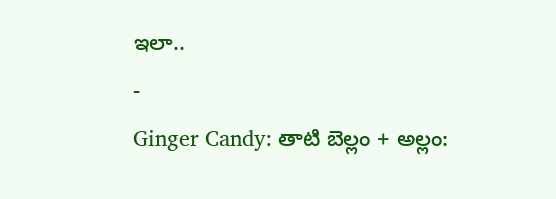ఇలా..
-
Ginger Candy: తాటి బెల్లం + అల్లం: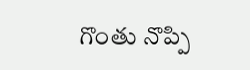గొంతు నొప్పి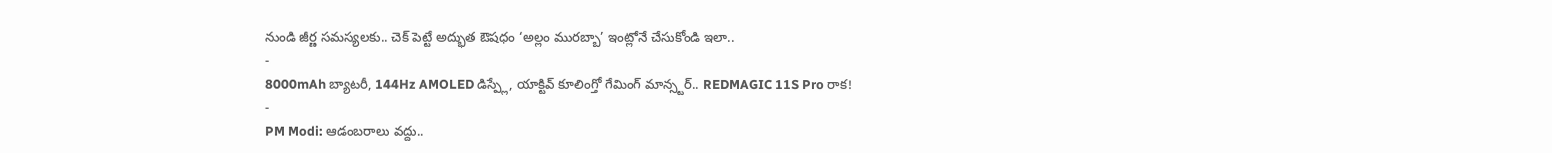నుండి జీర్ణ సమస్యలకు.. చెక్ పెట్టే అద్భుత ఔషధం ‘అల్లం మురబ్బా’ ఇంట్లోనే చేసుకోండి ఇలా..
-
8000mAh బ్యాటరీ, 144Hz AMOLED డిస్ప్లే, యాక్టివ్ కూలింగ్తో గేమింగ్ మాన్స్టర్.. REDMAGIC 11S Pro రాక!
-
PM Modi: ఆడంబరాలు వద్దు..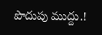పొదుపు ముద్దు.!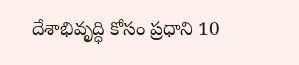దేశాభివృద్ధి కోసం ప్రధాని 10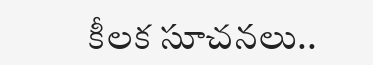కీలక సూచనలు..